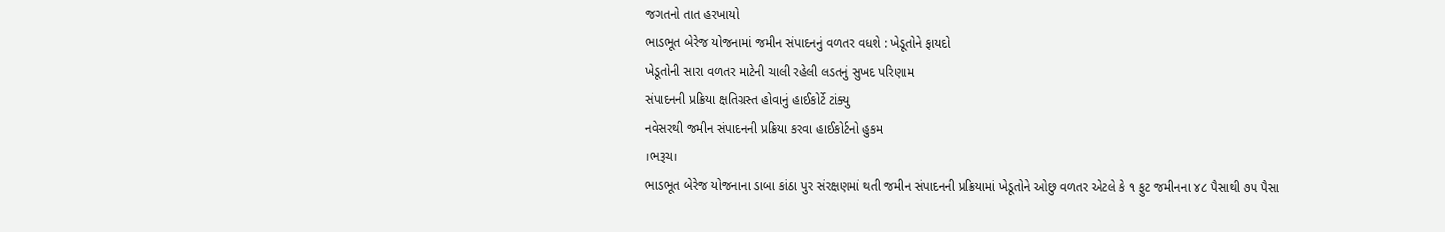જગતનો તાત હરખાયો
ભાડભૂત બેરેજ યોજનામાં જમીન સંપાદનનું વળતર વધશે : ખેડૂતોને ફાયદો
ખેડૂતોની સારા વળતર માટેની ચાલી રહેલી લડતનું સુખદ પરિણામ
સંપાદનની પ્રક્રિયા ક્ષતિગ્રસ્ત હોવાનું હાઈકોર્ટે ટાંક્યુ
નવેસરથી જમીન સંપાદનની પ્રક્રિયા કરવા હાઈકોર્ટનો હુકમ
।ભરૂચ।
ભાડભૂત બેરેજ યોજનાના ડાબા કાંઠા પુર સંરક્ષણમાં થતી જમીન સંપાદનની પ્રક્રિયામાં ખેડૂતોને ઓછુ વળતર એટલે કે ૧ ફુટ જમીનના ૪૮ પૈસાથી ૭૫ પૈસા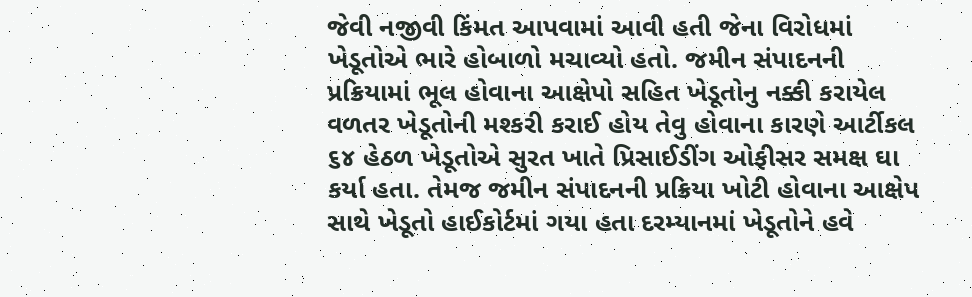જેવી નજીવી કિંમત આપવામાં આવી હતી જેના વિરોધમાં ખેડૂતોએ ભારે હોબાળો મચાવ્યો હતો. જમીન સંપાદનની પ્રક્રિયામાં ભૂલ હોવાના આક્ષેપો સહિત ખેડૂતોનુ નક્કી કરાયેલ વળતર ખેડૂતોની મશ્કરી કરાઈ હોય તેવુ હોવાના કારણે આર્ટીકલ ૬૪ હેઠળ ખેડૂતોએ સુરત ખાતે પ્રિસાઈડીંગ ઓફીસર સમક્ષ ઘા કર્યા હતા. તેમજ જમીન સંપાદનની પ્રક્રિયા ખોટી હોવાના આક્ષેપ સાથે ખેડૂતો હાઈકોર્ટમાં ગયા હતા દરમ્યાનમાં ખેડૂતોને હવે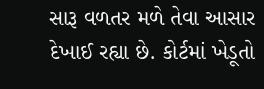સારૂ વળતર મળે તેવા આસાર દેખાઈ રહ્યા છે. કોર્ટમાં ખેડૂતો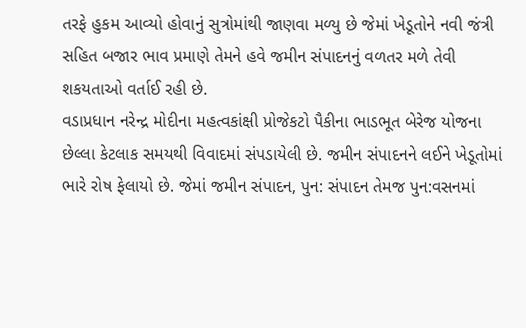તરફે હુકમ આવ્યો હોવાનું સુત્રોમાંથી જાણવા મળ્યુ છે જેમાં ખેડૂતોને નવી જંત્રી સહિત બજાર ભાવ પ્રમાણે તેમને હવે જમીન સંપાદનનું વળતર મળે તેવી શકયતાઓ વર્તાઈ રહી છે.
વડાપ્રધાન નરેન્દ્ર મોદીના મહત્વકાંક્ષી પ્રોજેકટો પૈકીના ભાડભૂત બેરેજ યોજના છેલ્લા કેટલાક સમયથી વિવાદમાં સંપડાયેલી છે. જમીન સંપાદનને લઈને ખેડૂતોમાં ભારે રોષ ફેલાયો છે. જેમાં જમીન સંપાદન, પુન: સંપાદન તેમજ પુન:વસનમાં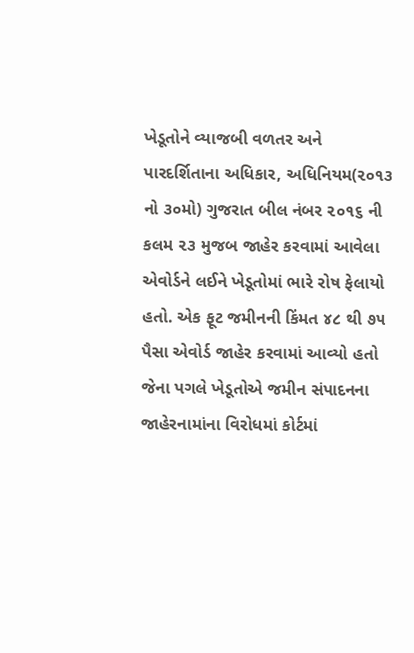ખેડૂતોને વ્યાજબી વળતર અને પારદર્શિતાના અધિકાર, અધિનિયમ(૨૦૧૩ નો ૩૦મો) ગુજરાત બીલ નંબર ૨૦૧૬ ની કલમ ૨૩ મુજબ જાહેર કરવામાં આવેલા એવોર્ડને લઈને ખેડૂતોમાં ભારે રોષ ફેલાયો હતો. એક ફૂટ જમીનની કિંમત ૪૮ થી ૭૫ પૈસા એવોર્ડ જાહેર કરવામાં આવ્યો હતો જેના પગલે ખેડૂતોએ જમીન સંપાદનના જાહેરનામાંના વિરોધમાં કોર્ટમાં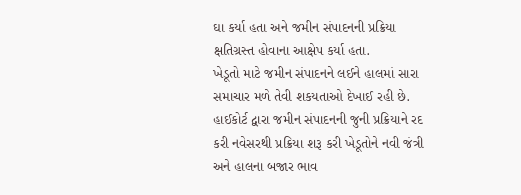ઘા કર્યા હતા અને જમીન સંપાદનની પ્રક્રિયા ક્ષતિગ્રસ્ત હોવાના આક્ષેપ કર્યા હતા.
ખેડૂતો માટે જમીન સંપાદનને લઈને હાલમાં સારા સમાચાર મળે તેવી શકયતાઓ દેખાઈ રહી છે. હાઈકોર્ટ દ્વારા જમીન સંપાદનની જુની પ્રક્રિયાને રદ કરી નવેસરથી પ્રક્રિયા શરૂ કરી ખેડૂતોને નવી જંત્રી અને હાલના બજાર ભાવ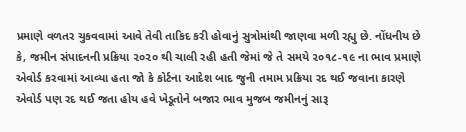પ્રમાણે વળતર ચુકવવામાં આવે તેવી તાકિદ કરી હોવાનું સુત્રોમાંથી જાણવા મળી રહ્યુ છે. નોંધનીય છે કે, જમીન સંપાદનની પ્રક્રિયા ૨૦૨૦ થી ચાલી રહી હતી જેમાં જે તે સમયે ૨૦૧૮-૧૯ ના ભાવ પ્રમાણે એવોર્ડ કરવામાં આવ્યા હતા જો કે કોર્ટના આદેશ બાદ જુની તમામ પ્રક્રિયા રદ થઈ જવાના કારણે એવોર્ડ પણ રદ થઈ જતા હોય હવે ખેડૂતોને બજાર ભાવ મુજબ જમીનનું સારૂ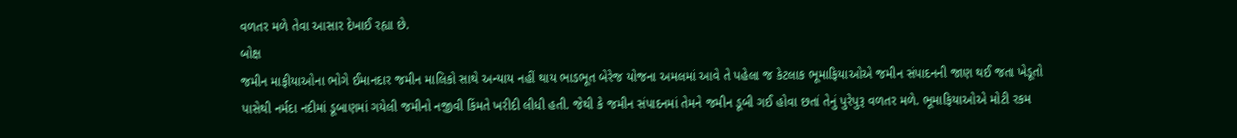વળતર મળે તેવા આસાર દેખાઈ રહ્યા છે.
બોક્ષ
જમીન માફીયાઓના ભોગે ઈમાનદાર જમીન માલિકો સાથે અન્યાય નહીં થાય ભાડભૂત બેરેજ યોજના અમલમાં આવે તે પહેલા જ કેટલાક ભૂમાફિયાઓએ જમીન સંપાદનની જાણ થઈ જતા ખેડૂતો પાસેથી નર્મદા નદીમાં ડૂબાણમાં ગયેલી જમીનો નજીવી કિંમતે ખરીદી લીધી હતી. જેથી કે જમીન સંપાદનમાં તેમને જમીન ડૂબી ગઈ હોવા છતાં તેનું પુરેપુરૂ વળતર મળે. ભૂમાફિયાઓએ મોટી રકમ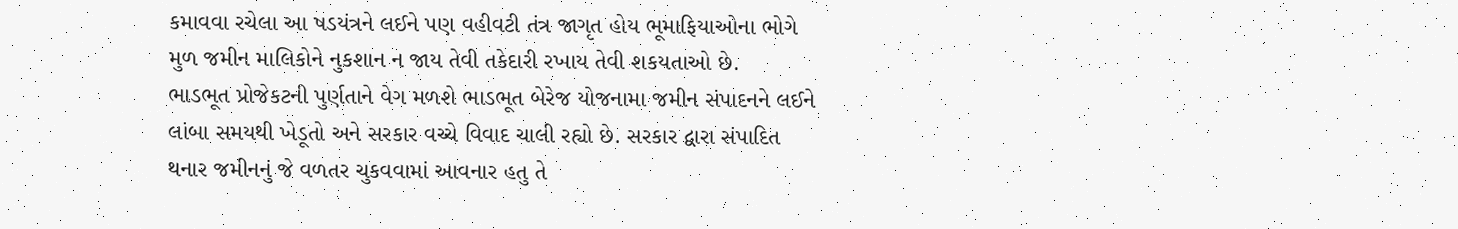કમાવવા રચેલા આ ષડયંત્રને લઈને પણ વહીવટી તંત્ર જાગૃત હોય ભૂમાફિયાઓના ભોગે મુળ જમીન માલિકોને નુકશાન ન જાય તેવી તકેદારી રખાય તેવી શકયતાઓ છે.
ભાડભૂત પ્રોજેકટની પુર્ણતાને વેગ મળશે ભાડભૂત બેરેજ યોજનામા જમીન સંપાદનને લઈને લાંબા સમયથી ખેડૂતો અને સરકાર વચ્ચે વિવાદ ચાલી રહ્યો છે. સરકાર દ્વારા સંપાદિત થનાર જમીનનું જે વળતર ચુકવવામાં આવનાર હતુ તે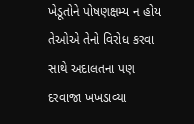ખેડૂતોને પોષણક્ષમ્ય ન હોય તેઓએ તેનો વિરોધ કરવા સાથે અદાલતના પણ દરવાજા ખખડાવ્યા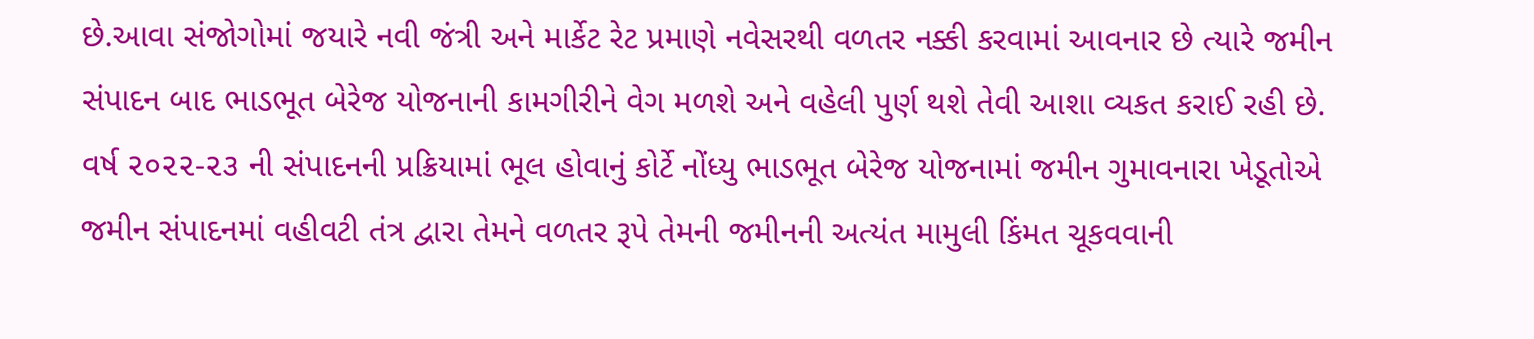છે.આવા સંજોગોમાં જયારે નવી જંત્રી અને માર્કેટ રેટ પ્રમાણે નવેસરથી વળતર નક્કી કરવામાં આવનાર છે ત્યારે જમીન સંપાદન બાદ ભાડભૂત બેરેજ યોજનાની કામગીરીને વેગ મળશે અને વહેલી પુર્ણ થશે તેવી આશા વ્યકત કરાઈ રહી છે.
વર્ષ ૨૦૨૨-૨૩ ની સંપાદનની પ્રક્રિયામાં ભૂલ હોવાનું કોર્ટે નોંધ્યુ ભાડભૂત બેરેજ યોજનામાં જમીન ગુમાવનારા ખેડૂતોએ જમીન સંપાદનમાં વહીવટી તંત્ર દ્વારા તેમને વળતર રૂપે તેમની જમીનની અત્યંત મામુલી કિંમત ચૂકવવાની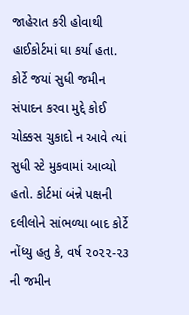જાહેરાત કરી હોવાથી હાઈકોર્ટમાં ઘા કર્યા હતા. કોર્ટે જયાં સુધી જમીન સંપાદન કરવા મુદ્દે કોઈ ચોક્કસ ચુકાદો ન આવે ત્યાં સુધી સ્ટે મુકવામાં આવ્યો હતો. કોર્ટમાં બંન્ને પક્ષની દલીલોને સાંભળ્યા બાદ કોર્ટે નોંધ્યુ હતુ કે, વર્ષ ૨૦૨૨-૨૩ ની જમીન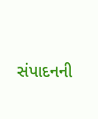સંપાદનની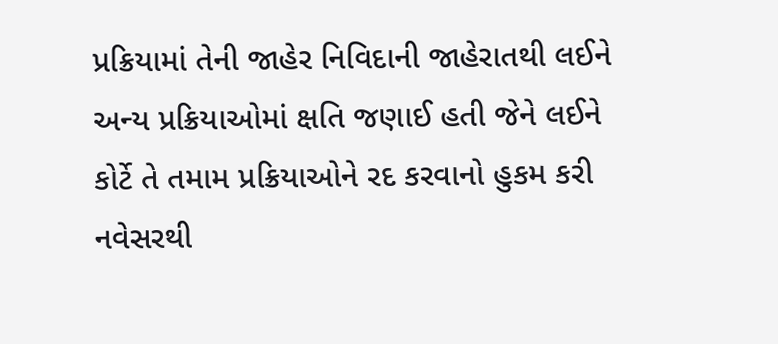પ્રક્રિયામાં તેની જાહેર નિવિદાની જાહેરાતથી લઈને અન્ય પ્રક્રિયાઓમાં ક્ષતિ જણાઈ હતી જેને લઈને કોર્ટે તે તમામ પ્રક્રિયાઓને રદ કરવાનો હુકમ કરી નવેસરથી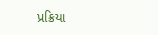પ્રક્રિયા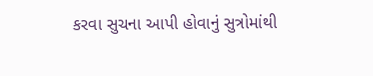કરવા સુચના આપી હોવાનું સુત્રોમાંથી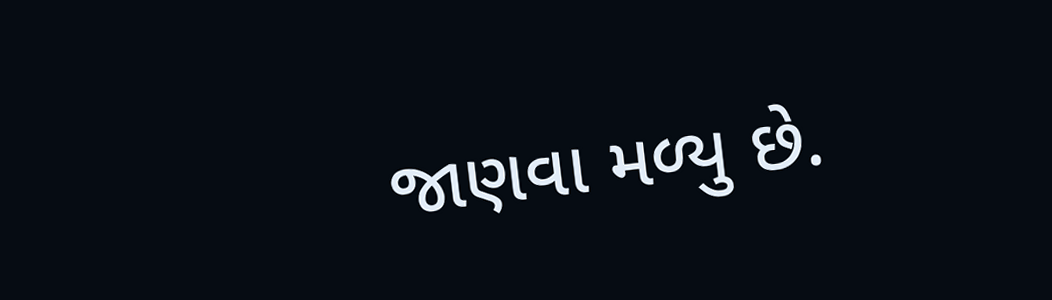જાણવા મળ્યુ છે.